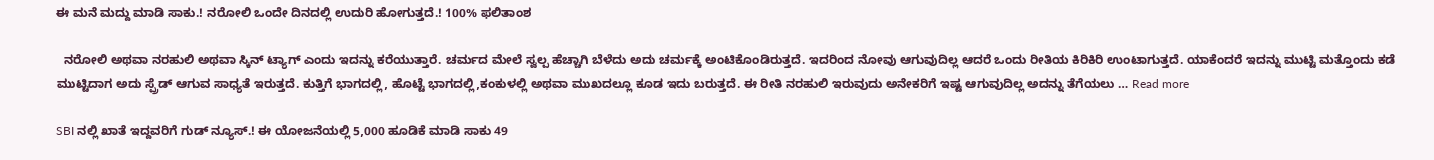ಈ ಮನೆ ಮದ್ದು ಮಾಡಿ ಸಾಕು.! ನರೋಲಿ ಒಂದೇ ದಿನದಲ್ಲಿ ಉದುರಿ ಹೋಗುತ್ತದೆ.! 100% ಫಲಿತಾಂಶ

  ನರೋಲಿ ಅಥವಾ ನರಹುಲಿ ಅಥವಾ ಸ್ಕಿನ್ ಟ್ಯಾಗ್ ಎಂದು ಇದನ್ನು ಕರೆಯುತ್ತಾರೆ. ಚರ್ಮದ ಮೇಲೆ ಸ್ವಲ್ಪ ಹೆಚ್ಚಾಗಿ ಬೆಳೆದು ಅದು ಚರ್ಮಕ್ಕೆ ಅಂಟಿಕೊಂಡಿರುತ್ತದೆ. ಇದರಿಂದ ನೋವು ಆಗುವುದಿಲ್ಲ ಆದರೆ ಒಂದು ರೀತಿಯ ಕಿರಿಕಿರಿ ಉಂಟಾಗುತ್ತದೆ. ಯಾಕೆಂದರೆ ಇದನ್ನು ಮುಟ್ಟಿ ಮತ್ತೊಂದು ಕಡೆ ಮುಟ್ಟಿದಾಗ ಅದು ಸ್ಪ್ರೆಡ್ ಆಗುವ ಸಾಧ್ಯತೆ ಇರುತ್ತದೆ. ಕುತ್ತಿಗೆ ಭಾಗದಲ್ಲಿ, ಹೊಟ್ಟೆ ಭಾಗದಲ್ಲಿ,ಕಂಕುಳಲ್ಲಿ ಅಥವಾ ಮುಖದಲ್ಲೂ ಕೂಡ ಇದು ಬರುತ್ತದೆ. ಈ ರೀತಿ ನರಹುಲಿ ಇರುವುದು ಅನೇಕರಿಗೆ ಇಷ್ಟ ಆಗುವುದಿಲ್ಲ ಅದನ್ನು ತೆಗೆಯಲು … Read more

SBI ನಲ್ಲಿ ಖಾತೆ ಇದ್ದವರಿಗೆ ಗುಡ್ ನ್ಯೂಸ್.! ಈ ಯೋಜನೆಯಲ್ಲಿ 5,000 ಹೂಡಿಕೆ ಮಾಡಿ ಸಾಕು 49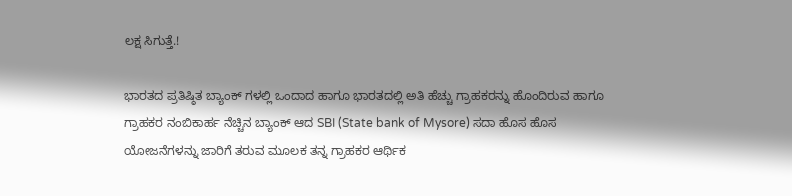ಲಕ್ಷ ಸಿಗುತ್ತೆ.!

ಭಾರತದ ಪ್ರತಿಷ್ಠಿತ ಬ್ಯಾಂಕ್ ಗಳಲ್ಲಿ ಒಂದಾದ ಹಾಗೂ ಭಾರತದಲ್ಲಿ ಅತಿ ಹೆಚ್ಚು ಗ್ರಾಹಕರನ್ನು ಹೊಂದಿರುವ ಹಾಗೂ ಗ್ರಾಹಕರ ನಂಬಿಕಾರ್ಹ ನೆಚ್ಚಿನ ಬ್ಯಾಂಕ್ ಆದ SBI (State bank of Mysore) ಸದಾ ಹೊಸ ಹೊಸ ಯೋಜನೆಗಳನ್ನು ಜಾರಿಗೆ ತರುವ ಮೂಲಕ ತನ್ನ ಗ್ರಾಹಕರ ಆರ್ಥಿಕ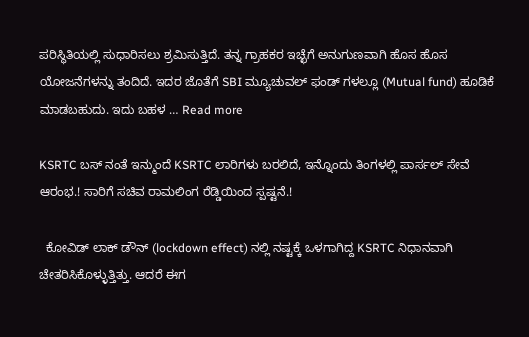ಪರಿಸ್ಥಿತಿಯಲ್ಲಿ ಸುಧಾರಿಸಲು ಶ್ರಮಿಸುತ್ತಿದೆ. ತನ್ನ ಗ್ರಾಹಕರ ಇಚ್ಛೆಗೆ ಅನುಗುಣವಾಗಿ ಹೊಸ ಹೊಸ ಯೋಜನೆಗಳನ್ನು ತಂದಿದೆ. ಇದರ ಜೊತೆಗೆ SBI ಮ್ಯೂಚುವಲ್ ಫಂಡ್ ಗಳಲ್ಲೂ (Mutual fund) ಹೂಡಿಕೆ ಮಾಡಬಹುದು. ಇದು ಬಹಳ … Read more

KSRTC ಬಸ್ ನಂತೆ ಇನ್ಮುಂದೆ KSRTC ಲಾರಿಗಳು ಬರಲಿದೆ, ಇನ್ನೊಂದು ತಿಂಗಳಲ್ಲಿ ಪಾರ್ಸಲ್ ಸೇವೆ ಆರಂಭ.! ಸಾರಿಗೆ ಸಚಿವ ರಾಮಲಿಂಗ ರೆಡ್ಡಿಯಿಂದ ಸ್ಪಷ್ಟನೆ.!

  ಕೋವಿಡ್ ಲಾಕ್ ಡೌನ್ (lockdown effect) ನಲ್ಲಿ ನಷ್ಟಕ್ಕೆ ಒಳಗಾಗಿದ್ದ KSRTC ನಿಧಾನವಾಗಿ ಚೇತರಿಸಿಕೊಳ್ಳುತ್ತಿತ್ತು. ಆದರೆ ಈಗ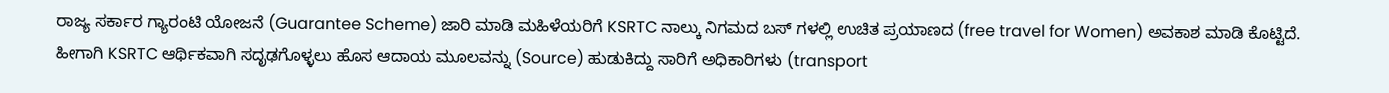ರಾಜ್ಯ ಸರ್ಕಾರ ಗ್ಯಾರಂಟಿ ಯೋಜನೆ (Guarantee Scheme) ಜಾರಿ ಮಾಡಿ ಮಹಿಳೆಯರಿಗೆ KSRTC ನಾಲ್ಕು ನಿಗಮದ ಬಸ್ ಗಳಲ್ಲಿ ಉಚಿತ ಪ್ರಯಾಣದ (free travel for Women) ಅವಕಾಶ ಮಾಡಿ ಕೊಟ್ಟಿದೆ. ಹೀಗಾಗಿ KSRTC ಆರ್ಥಿಕವಾಗಿ ಸದೃಢಗೊಳ್ಳಲು ಹೊಸ ಆದಾಯ ಮೂಲವನ್ನು (Source) ಹುಡುಕಿದ್ದು ಸಾರಿಗೆ ಅಧಿಕಾರಿಗಳು (transport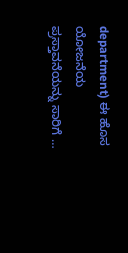department) ಈ ಹೊಸ ಯೋಜನೆಯ ಪ್ರಸ್ತಾವನೆಯನ್ನು ಸಾರಿಗೆ …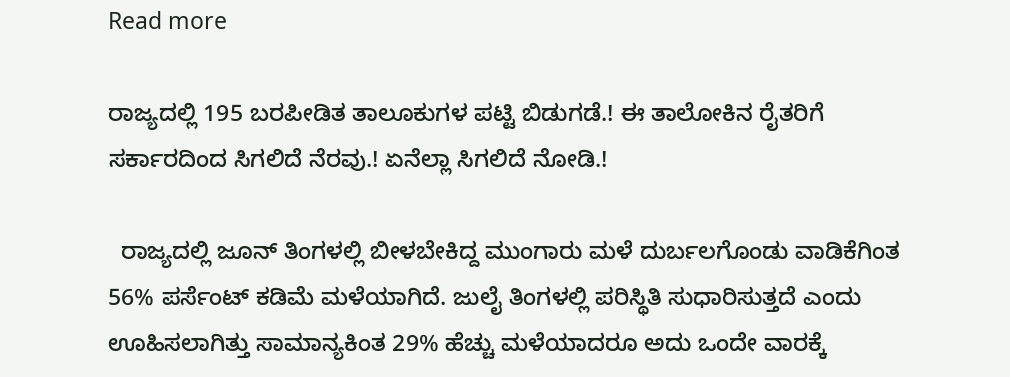Read more

ರಾಜ್ಯದಲ್ಲಿ 195 ಬರಪೀಡಿತ ತಾಲೂಕುಗಳ ಪಟ್ಟಿ ಬಿಡುಗಡೆ.! ಈ ತಾಲೋಕಿನ ರೈತರಿಗೆ ಸರ್ಕಾರದಿಂದ ಸಿಗಲಿದೆ ನೆರವು.! ಏನೆಲ್ಲಾ ಸಿಗಲಿದೆ ನೋಡಿ.!

  ರಾಜ್ಯದಲ್ಲಿ ಜೂನ್ ತಿಂಗಳಲ್ಲಿ ಬೀಳಬೇಕಿದ್ದ ಮುಂಗಾರು ಮಳೆ ದುರ್ಬಲಗೊಂಡು ವಾಡಿಕೆಗಿಂತ 56% ಪರ್ಸೆಂಟ್ ಕಡಿಮೆ ಮಳೆಯಾಗಿದೆ. ಜುಲೈ ತಿಂಗಳಲ್ಲಿ ಪರಿಸ್ಥಿತಿ ಸುಧಾರಿಸುತ್ತದೆ ಎಂದು ಊಹಿಸಲಾಗಿತ್ತು ಸಾಮಾನ್ಯಕಿಂತ 29% ಹೆಚ್ಚು ಮಳೆಯಾದರೂ ಅದು ಒಂದೇ ವಾರಕ್ಕೆ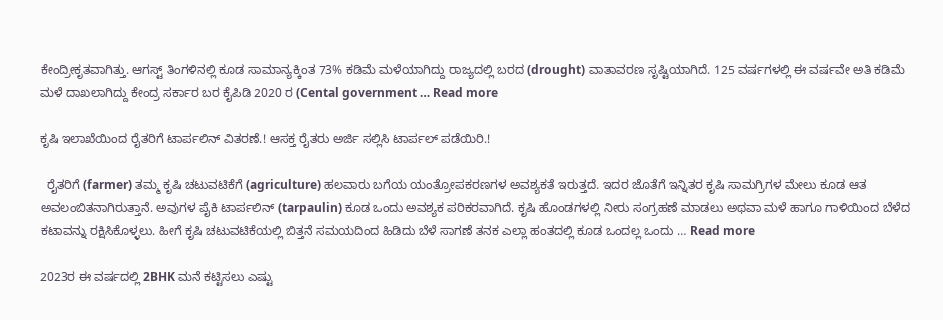ಕೇಂದ್ರೀಕೃತವಾಗಿತ್ತು. ಆಗಸ್ಟ್ ತಿಂಗಳಿನಲ್ಲಿ ಕೂಡ ಸಾಮಾನ್ಯಕ್ಕಿಂತ 73% ಕಡಿಮೆ ಮಳೆಯಾಗಿದ್ದು ರಾಜ್ಯದಲ್ಲಿ ಬರದ (drought) ವಾತಾವರಣ ಸೃಷ್ಟಿಯಾಗಿದೆ. 125 ವರ್ಷಗಳಲ್ಲಿ ಈ ವರ್ಷವೇ ಅತಿ ಕಡಿಮೆ ಮಳೆ ದಾಖಲಾಗಿದ್ದು ಕೇಂದ್ರ ಸರ್ಕಾರ ಬರ ಕೈಪಿಡಿ 2020 ರ (Cental government … Read more

ಕೃಷಿ ಇಲಾಖೆಯಿಂದ ರೈತರಿಗೆ ಟಾರ್ಪಲಿನ್ ವಿತರಣೆ.! ಆಸಕ್ತ ರೈತರು ಅರ್ಜಿ ಸಲ್ಲಿಸಿ ಟಾರ್ಪಲ್ ಪಡೆಯಿರಿ.!

  ರೈತರಿಗೆ (farmer) ತಮ್ಮ ಕೃಷಿ ಚಟುವಟಿಕೆಗೆ (agriculture) ಹಲವಾರು ಬಗೆಯ ಯಂತ್ರೋಪಕರಣಗಳ ಅವಶ್ಯಕತೆ ಇರುತ್ತದೆ. ಇದರ ಜೊತೆಗೆ ಇನ್ನಿತರ ಕೃಷಿ ಸಾಮಗ್ರಿಗಳ ಮೇಲು ಕೂಡ ಆತ ಅವಲಂಬಿತನಾಗಿರುತ್ತಾನೆ. ಅವುಗಳ ಪೈಕಿ ಟಾರ್ಪಲಿನ್ (tarpaulin) ಕೂಡ ಒಂದು ಅವಶ್ಯಕ ಪರಿಕರವಾಗಿದೆ. ಕೃಷಿ ಹೊಂಡಗಳಲ್ಲಿ ನೀರು ಸಂಗ್ರಹಣೆ ಮಾಡಲು ಅಥವಾ ಮಳೆ ಹಾಗೂ ಗಾಳಿಯಿಂದ ಬೆಳೆದ ಕಟಾವನ್ನು ರಕ್ಷಿಸಿಕೊಳ್ಳಲು. ಹೀಗೆ ಕೃಷಿ ಚಟುವಟಿಕೆಯಲ್ಲಿ ಬಿತ್ತನೆ ಸಮಯದಿಂದ ಹಿಡಿದು ಬೆಳೆ ಸಾಗಣೆ ತನಕ ಎಲ್ಲಾ ಹಂತದಲ್ಲಿ ಕೂಡ ಒಂದಲ್ಲ ಒಂದು … Read more

2023ರ ಈ ವರ್ಷದಲ್ಲಿ 2BHK ಮನೆ ಕಟ್ಟಿಸಲು ಎಷ್ಟು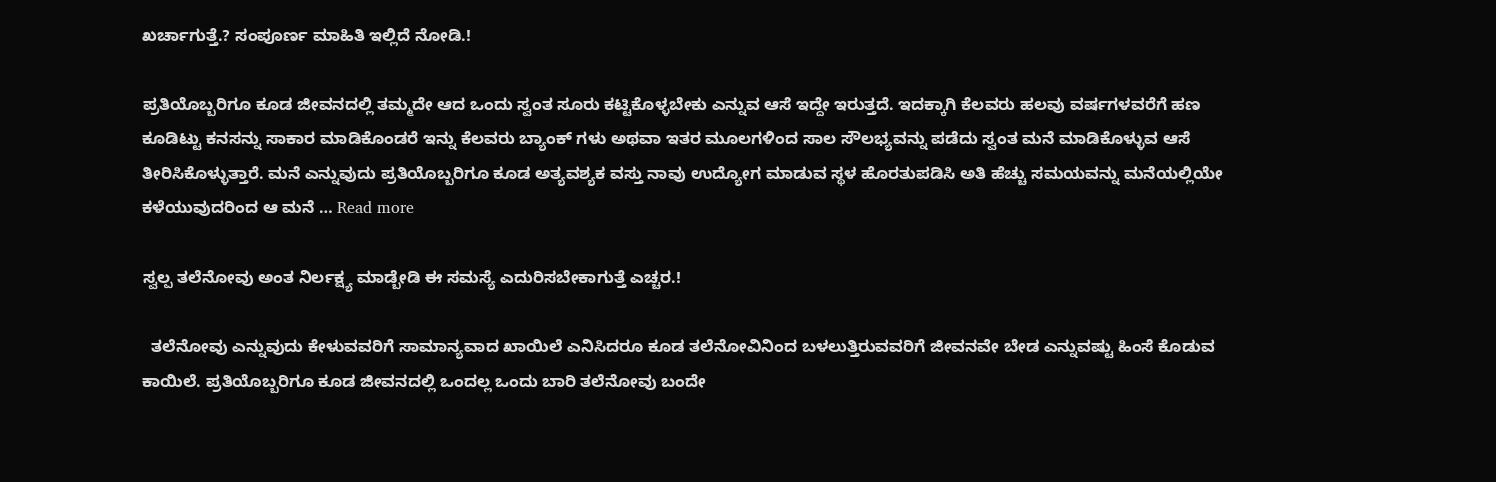ಖರ್ಚಾಗುತ್ತೆ.? ಸಂಪೂರ್ಣ ಮಾಹಿತಿ ಇಲ್ಲಿದೆ ನೋಡಿ.!

ಪ್ರತಿಯೊಬ್ಬರಿಗೂ ಕೂಡ ಜೀವನದಲ್ಲಿ ತಮ್ಮದೇ ಆದ ಒಂದು ಸ್ವಂತ ಸೂರು ಕಟ್ಟಿಕೊಳ್ಳಬೇಕು ಎನ್ನುವ ಆಸೆ ಇದ್ದೇ ಇರುತ್ತದೆ. ಇದಕ್ಕಾಗಿ ಕೆಲವರು ಹಲವು ವರ್ಷಗಳವರೆಗೆ ಹಣ ಕೂಡಿಟ್ಟು ಕನಸನ್ನು ಸಾಕಾರ ಮಾಡಿಕೊಂಡರೆ ಇನ್ನು ಕೆಲವರು ಬ್ಯಾಂಕ್ ಗಳು ಅಥವಾ ಇತರ ಮೂಲಗಳಿಂದ ಸಾಲ ಸೌಲಭ್ಯವನ್ನು ಪಡೆದು ಸ್ವಂತ ಮನೆ ಮಾಡಿಕೊಳ್ಳುವ ಆಸೆ ತೀರಿಸಿಕೊಳ್ಳುತ್ತಾರೆ. ಮನೆ ಎನ್ನುವುದು ಪ್ರತಿಯೊಬ್ಬರಿಗೂ ಕೂಡ ಅತ್ಯವಶ್ಯಕ ವಸ್ತು ನಾವು ಉದ್ಯೋಗ ಮಾಡುವ ಸ್ಥಳ ಹೊರತುಪಡಿಸಿ ಅತಿ ಹೆಚ್ಚು ಸಮಯವನ್ನು ಮನೆಯಲ್ಲಿಯೇ ಕಳೆಯುವುದರಿಂದ ಆ ಮನೆ … Read more

ಸ್ವಲ್ಪ ತಲೆನೋವು ಅಂತ ನಿರ್ಲಕ್ಷ್ಯ ಮಾಡ್ಬೇಡಿ ಈ ಸಮಸ್ಯೆ ಎದುರಿಸಬೇಕಾಗುತ್ತೆ ಎಚ್ಚರ.!

  ತಲೆನೋವು ಎನ್ನುವುದು ಕೇಳುವವರಿಗೆ ಸಾಮಾನ್ಯವಾದ ಖಾಯಿಲೆ ಎನಿಸಿದರೂ ಕೂಡ ತಲೆನೋವಿನಿಂದ ಬಳಲುತ್ತಿರುವವರಿಗೆ ಜೀವನವೇ ಬೇಡ ಎನ್ನುವಷ್ಟು ಹಿಂಸೆ ಕೊಡುವ ಕಾಯಿಲೆ. ಪ್ರತಿಯೊಬ್ಬರಿಗೂ ಕೂಡ ಜೀವನದಲ್ಲಿ ಒಂದಲ್ಲ ಒಂದು ಬಾರಿ ತಲೆನೋವು ಬಂದೇ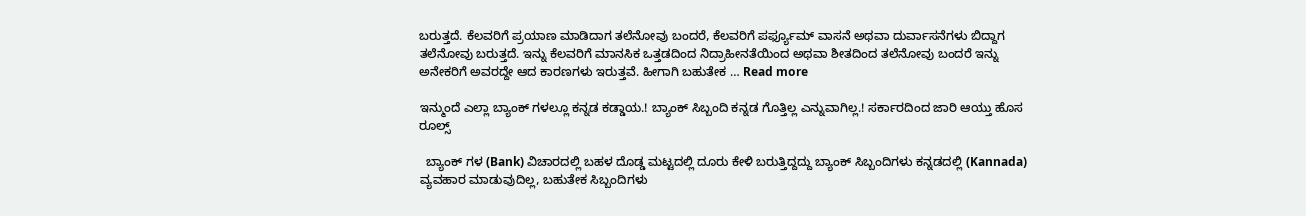ಬರುತ್ತದೆ. ಕೆಲವರಿಗೆ ಪ್ರಯಾಣ ಮಾಡಿದಾಗ ತಲೆನೋವು ಬಂದರೆ, ಕೆಲವರಿಗೆ ಪರ್ಫ್ಯೂಮ್ ವಾಸನೆ ಅಥವಾ ದುರ್ವಾಸನೆಗಳು ಬಿದ್ದಾಗ ತಲೆನೋವು ಬರುತ್ತದೆ. ಇನ್ನು ಕೆಲವರಿಗೆ ಮಾನಸಿಕ ಒತ್ತಡದಿಂದ ನಿದ್ರಾಹೀನತೆಯಿಂದ ಅಥವಾ ಶೀತದಿಂದ ತಲೆನೋವು ಬಂದರೆ ಇನ್ನು ಅನೇಕರಿಗೆ ಅವರದ್ದೇ ಆದ ಕಾರಣಗಳು ಇರುತ್ತವೆ. ಹೀಗಾಗಿ ಬಹುತೇಕ … Read more

ಇನ್ಮುಂದೆ ಎಲ್ಲಾ ಬ್ಯಾಂಕ್ ಗಳಲ್ಲೂ ಕನ್ನಡ ಕಡ್ಡಾಯ.! ಬ್ಯಾಂಕ್ ಸಿಬ್ಬಂದಿ ಕನ್ನಡ ಗೊತ್ತಿಲ್ಲ ಎನ್ನುವಾಗಿಲ್ಲ.! ಸರ್ಕಾರದಿಂದ ಜಾರಿ ಆಯ್ತು ಹೊಸ ರೂಲ್ಸ್

  ಬ್ಯಾಂಕ್ ಗಳ (Bank) ವಿಚಾರದಲ್ಲಿ ಬಹಳ ದೊಡ್ಡ ಮಟ್ಟದಲ್ಲಿ ದೂರು ಕೇಳಿ ಬರುತ್ತಿದ್ದದ್ದು ಬ್ಯಾಂಕ್ ಸಿಬ್ಬಂದಿಗಳು ಕನ್ನಡದಲ್ಲಿ (Kannada) ವ್ಯವಹಾರ ಮಾಡುವುದಿಲ್ಲ, ಬಹುತೇಕ ಸಿಬ್ಬಂದಿಗಳು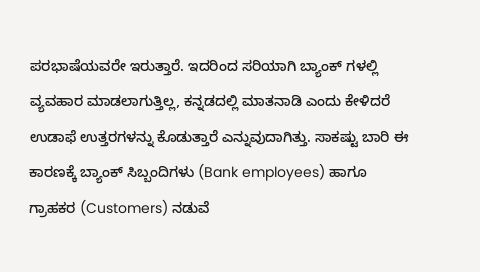ಪರಭಾಷೆಯವರೇ ಇರುತ್ತಾರೆ. ಇದರಿಂದ ಸರಿಯಾಗಿ ಬ್ಯಾಂಕ್ ಗಳಲ್ಲಿ ವ್ಯವಹಾರ ಮಾಡಲಾಗುತ್ತಿಲ್ಲ, ಕನ್ನಡದಲ್ಲಿ ಮಾತನಾಡಿ ಎಂದು ಕೇಳಿದರೆ ಉಡಾಫೆ ಉತ್ತರಗಳನ್ನು ಕೊಡುತ್ತಾರೆ ಎನ್ನುವುದಾಗಿತ್ತು. ಸಾಕಷ್ಟು ಬಾರಿ ಈ ಕಾರಣಕ್ಕೆ ಬ್ಯಾಂಕ್ ಸಿಬ್ಬಂದಿಗಳು (Bank employees) ಹಾಗೂ ಗ್ರಾಹಕರ (Customers) ನಡುವೆ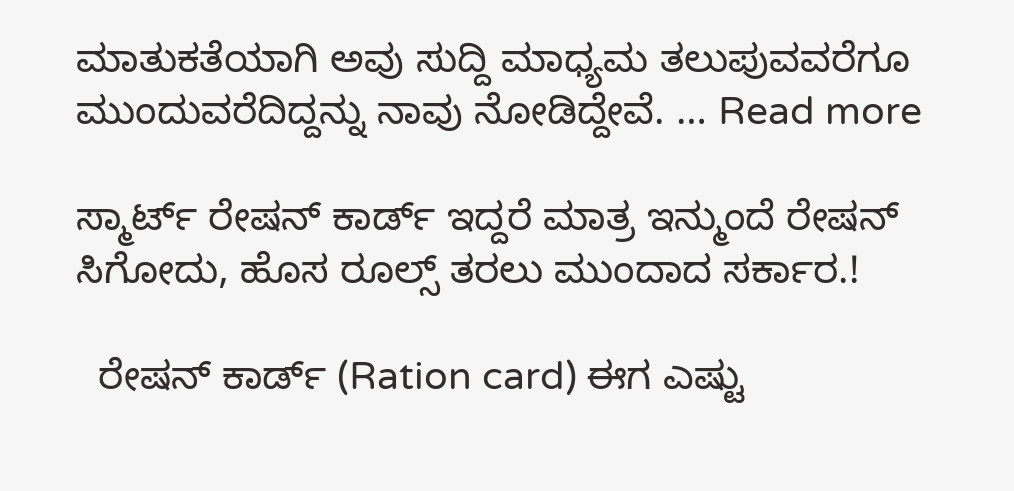ಮಾತುಕತೆಯಾಗಿ ಅವು ಸುದ್ದಿ ಮಾಧ್ಯಮ ತಲುಪುವವರೆಗೂ ಮುಂದುವರೆದಿದ್ದನ್ನು ನಾವು ನೋಡಿದ್ದೇವೆ. … Read more

ಸ್ಮಾರ್ಟ್ ರೇಷನ್ ಕಾರ್ಡ್ ಇದ್ದರೆ ಮಾತ್ರ ಇನ್ಮುಂದೆ ರೇಷನ್ ಸಿಗೋದು, ಹೊಸ ರೂಲ್ಸ್ ತರಲು ಮುಂದಾದ ಸರ್ಕಾರ.!

  ರೇಷನ್ ಕಾರ್ಡ್ (Ration card) ಈಗ ಎಷ್ಟು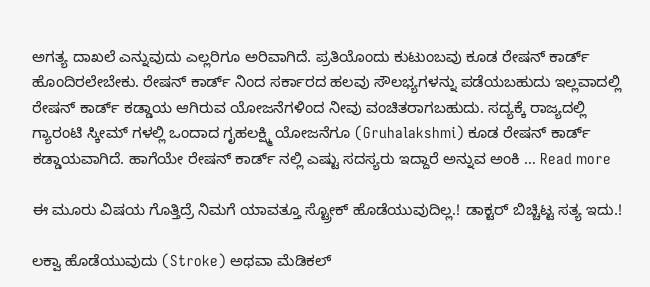ಅಗತ್ಯ ದಾಖಲೆ ಎನ್ನುವುದು ಎಲ್ಲರಿಗೂ ಅರಿವಾಗಿದೆ. ಪ್ರತಿಯೊಂದು ಕುಟುಂಬವು ಕೂಡ ರೇಷನ್ ಕಾರ್ಡ್ ಹೊಂದಿರಲೇಬೇಕು. ರೇಷನ್ ಕಾರ್ಡ್ ನಿಂದ ಸರ್ಕಾರದ ಹಲವು ಸೌಲಭ್ಯಗಳನ್ನು ಪಡೆಯಬಹುದು ಇಲ್ಲವಾದಲ್ಲಿ ರೇಷನ್ ಕಾರ್ಡ್ ಕಡ್ಡಾಯ ಆಗಿರುವ ಯೋಜನೆಗಳಿಂದ ನೀವು ವಂಚಿತರಾಗಬಹುದು. ಸದ್ಯಕ್ಕೆ ರಾಜ್ಯದಲ್ಲಿ ಗ್ಯಾರಂಟಿ ಸ್ಕೀಮ್ ಗಳಲ್ಲಿ ಒಂದಾದ ಗೃಹಲಕ್ಷ್ಮಿ ಯೋಜನೆಗೂ (Gruhalakshmi) ಕೂಡ ರೇಷನ್ ಕಾರ್ಡ್ ಕಡ್ಡಾಯವಾಗಿದೆ. ಹಾಗೆಯೇ ರೇಷನ್ ಕಾರ್ಡ್ ನಲ್ಲಿ ಎಷ್ಟು ಸದಸ್ಯರು ಇದ್ದಾರೆ ಅನ್ನುವ ಅಂಕಿ … Read more

ಈ ಮೂರು ವಿಷಯ ಗೊತ್ತಿದ್ರೆ ನಿಮಗೆ ಯಾವತ್ತೂ ಸ್ಟ್ರೋಕ್ ಹೊಡೆಯುವುದಿಲ್ಲ.! ಡಾಕ್ಟರ್ ಬಿಚ್ಚಿಟ್ಟ ಸತ್ಯ ಇದು.!

ಲಕ್ವಾ ಹೊಡೆಯುವುದು (Stroke) ಅಥವಾ ಮೆಡಿಕಲ್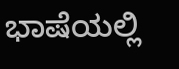ಭಾಷೆಯಲ್ಲಿ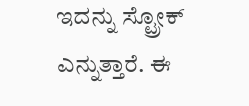ಇದನ್ನು ಸ್ಟ್ರೋಕ್ ಎನ್ನುತ್ತಾರೆ. ಈ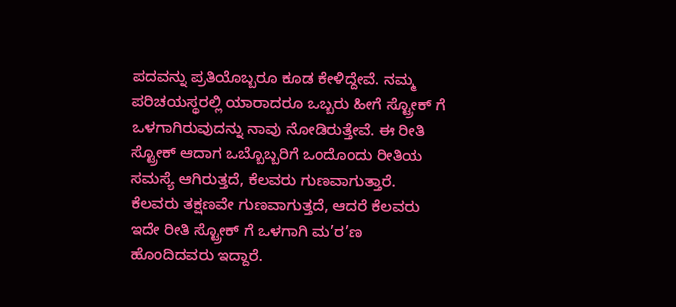ಪದವನ್ನು ಪ್ರತಿಯೊಬ್ಬರೂ ಕೂಡ ಕೇಳಿದ್ದೇವೆ. ನಮ್ಮ ಪರಿಚಯಸ್ಥರಲ್ಲಿ ಯಾರಾದರೂ ಒಬ್ಬರು ಹೀಗೆ ಸ್ಟ್ರೋಕ್ ಗೆ ಒಳಗಾಗಿರುವುದನ್ನು ನಾವು ನೋಡಿರುತ್ತೇವೆ. ಈ ರೀತಿ ಸ್ಟ್ರೋಕ್ ಆದಾಗ ಒಬ್ಬೊಬ್ಬರಿಗೆ ಒಂದೊಂದು ರೀತಿಯ ಸಮಸ್ಯೆ ಆಗಿರುತ್ತದೆ, ಕೆಲವರು ಗುಣವಾಗುತ್ತಾರೆ. ಕೆಲವರು ತಕ್ಷಣವೇ ಗುಣವಾಗುತ್ತದೆ, ಆದರೆ ಕೆಲವರು ಇದೇ ರೀತಿ ಸ್ಟ್ರೋಕ್ ಗೆ ಒಳಗಾಗಿ ಮ’ರ’ಣ ಹೊಂದಿದವರು ಇದ್ದಾರೆ.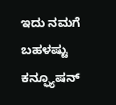ಇದು ನಮಗೆ ಬಹಳಷ್ಟು ಕನ್ಫ್ಯೂಷನ್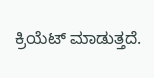ಕ್ರಿಯೆಟ್ ಮಾಡುತ್ತದೆ.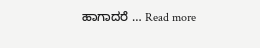ಹಾಗಾದರೆ … Read more